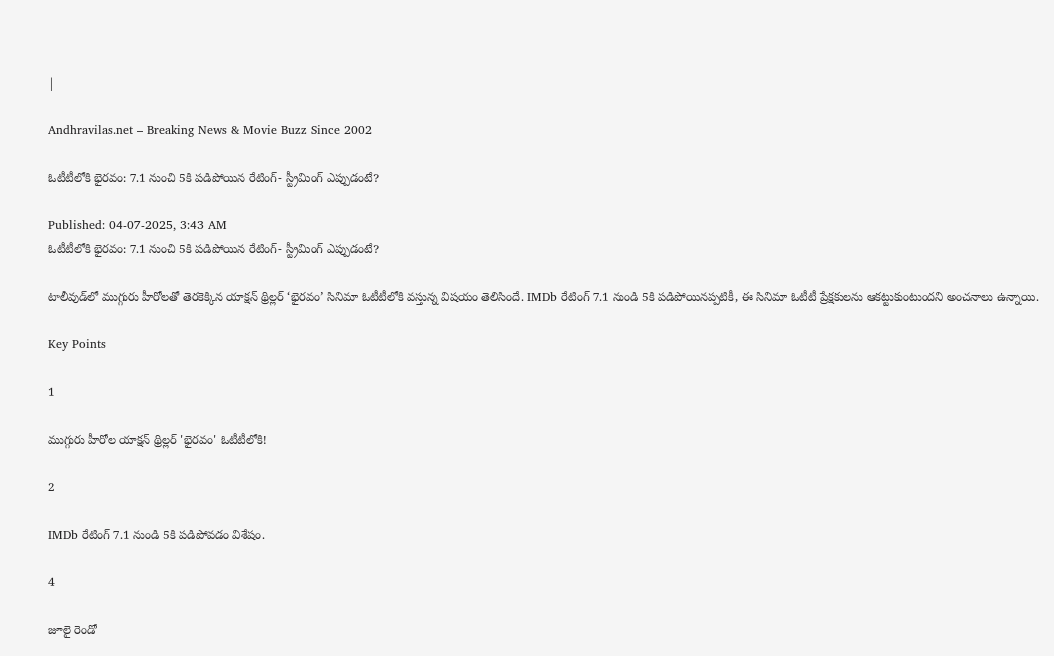|

Andhravilas.net – Breaking News & Movie Buzz Since 2002

ఓటీటీలోకి భైరవం: 7.1 నుంచి 5కి పడిపోయిన రేటింగ్- స్ట్రీమింగ్ ఎప్పుడంటే?

Published: 04-07-2025, 3:43 AM
ఓటీటీలోకి భైరవం: 7.1 నుంచి 5కి పడిపోయిన రేటింగ్- స్ట్రీమింగ్ ఎప్పుడంటే?

టాలీవుడ్‌లో ముగ్గురు హీరోలతో తెరకెక్కిన యాక్షన్ థ్రిల్లర్ ‘భైరవం’ సినిమా ఓటీటీలోకి వస్తున్న విషయం తెలిసిందే. IMDb రేటింగ్ 7.1 నుండి 5కి పడిపోయినప్పటికీ, ఈ సినిమా ఓటీటీ ప్రేక్షకులను ఆకట్టుకుంటుందని అంచనాలు ఉన్నాయి.

Key Points

1

ముగ్గురు హీరోల యాక్షన్ థ్రిల్లర్ 'భైరవం' ఓటీటీలోకి!

2

IMDb రేటింగ్ 7.1 నుండి 5కి పడిపోవడం విశేషం.

4

జూలై రెండో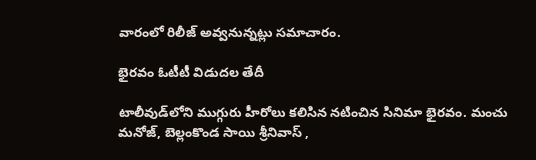వారంలో రిలీజ్ అవ్వనున్నట్లు సమాచారం.

భైరవం ఓటీటీ విడుదల తేదీ

టాలీవుడ్‌లోని ముగ్గురు హీరోలు కలిసిన నటించిన సినిమా భైరవం. మంచు మనోజ్, బెల్లంకొండ సాయి శ్రీనివాస్ ,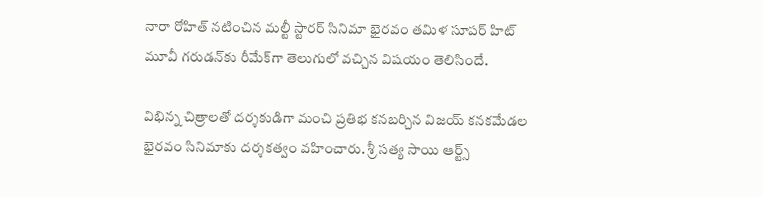నారా రోహిత్ నటించిన మల్టీ స్టారర్ సినిమా భైరవం తమిళ సూపర్ హిట్ మూవీ గరుడన్‌కు రీమేక్‌గా తెలుగులో వచ్చిన విషయం తెలిసిందే.

విభిన్న చిత్రాలతో దర్శకుడిగా మంచి ప్రతిభ కనబర్చిన విజయ్ కనకమేడల భైరవం సినిమాకు దర్శకత్వం వహించారు. శ్రీ సత్య సాయి ఆర్ట్స్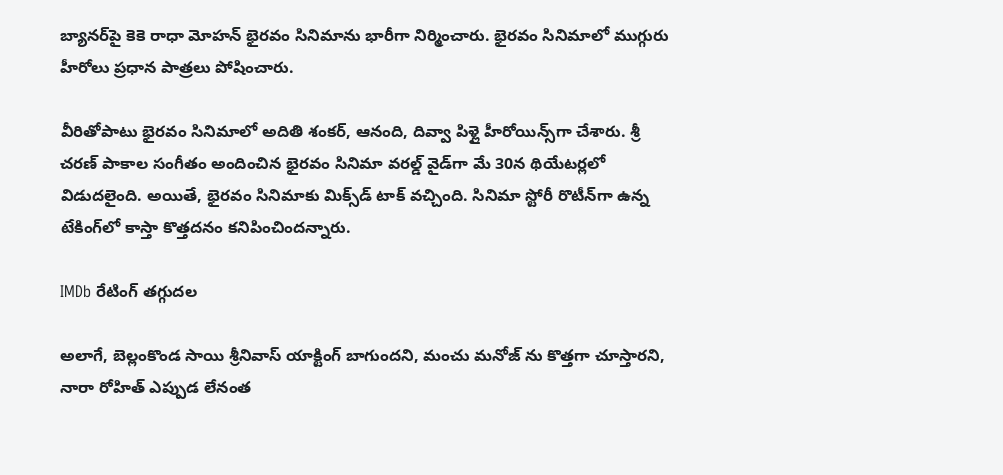బ్యానర్‌పై కెకె రాధా మోహన్ భైరవం సినిమాను భారీగా నిర్మించారు. భైరవం సినిమాలో ముగ్గురు హీరోలు ప్రధాన పాత్రలు పోషించారు.

వీరితోపాటు భైరవం సినిమాలో అదితి శంకర్, ఆనంది, దివ్వా పిళ్లై హీరోయిన్స్‌గా చేశారు. శ్రీ చరణ్ పాకాల సంగీతం అందించిన భైరవం సినిమా వరల్డ్ వైడ్‌గా మే 30న థియేటర్లలో విడుదలైంది. అయితే, భైరవం సినిమాకు మిక్స్‌డ్ టాక్ వచ్చింది. సినిమా స్టోరీ రొటీన్‌గా ఉన్న టేకింగ్‌లో కాస్తా కొత్తదనం కనిపించిందన్నారు.

IMDb రేటింగ్ తగ్గుదల

అలాగే, బెల్లంకొండ సాయి శ్రీనివాస్ యాక్టింగ్ బాగుందని, మంచు మనోజ్‌ ను కొత్తగా చూస్తారని, నారా రోహిత్ ఎప్పుడ లేనంత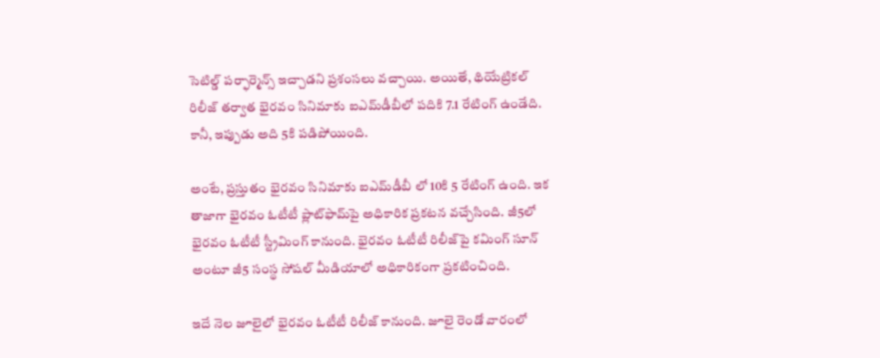సెటిల్డ్ పర్ఫార్మెన్స్ ఇచ్చాడని ప్రశంసలు వచ్చాయి. అయితే, థియేట్రికల్ రిలీజ్ తర్వాత భైరవం సినిమాకు ఐఎమ్‌డీబీలో పదికి 7.1 రేటింగ్ ఉండేది. కానీ, ఇప్పుడు అది 5కి పడిపోయింది.

అంటే, ప్రస్తుతం భైరవం సినిమాకు ఐఎమ్‌డీబీ లో 10కి 5 రేటింగ్ ఉంది. ఇక తాజాగా భైరవం ఓటీటీ ప్లాట్‌ఫామ్‌పై అధికారిక ప్రకటన వచ్చేసింది. జీ5లో భైరవం ఓటీటీ స్ట్రీమింగ్ కానుంది. భైరవం ఓటీటీ రిలీజ్‌పై కమింగ్ సూన్ అంటూ జీ5 సంస్థ సోషల్ మీడియాలో అధికారికంగా ప్రకటించింది.

ఇదే నెల జూలైలో భైరవం ఓటీటీ రిలీజ్ కానుంది. జూలై రెండో వారంలో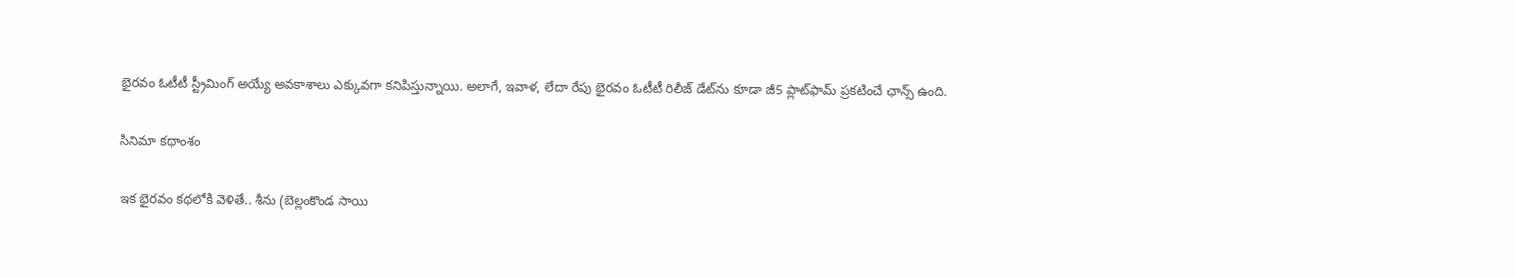భైరవం ఓటీటీ స్ట్రీమింగ్ అయ్యే అవకాశాలు ఎక్కువగా కనిపిస్తున్నాయి. అలాగే, ఇవాళ, లేదా రేపు భైరవం ఓటీటీ రిలీజ్ డేట్‌ను కూడా జీ5 ప్లాట్‌ఫామ్ ప్రకటించే ఛాన్స్ ఉంది.

సినిమా కథాంశం

ఇక భైరవం కథలోకి వెళితే.. శీను (బెల్లంకొండ సాయి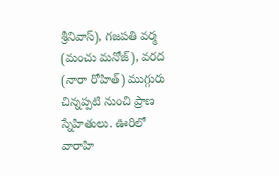శ్రీనివాస్), గజపతి వర్మ (మంచు మనోజ్), వరద (నారా రోహిత్) ముగ్గురు చిన్నప్పటి నుంచి ప్రాణ స్నేహితులు. ఊరిలో వారాహి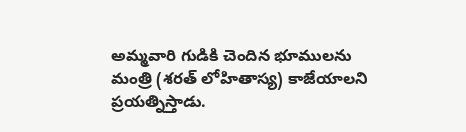అమ్మవారి గుడికి చెందిన భూములను మంత్రి (శరత్ లోహితాస్య) కాజేయాలని ప్రయత్నిస్తాడు.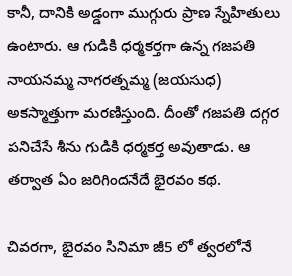కానీ, దానికి అడ్డంగా ముగ్గురు ప్రాణ స్నేహితులు ఉంటారు. ఆ గుడికి ధర్మకర్తగా ఉన్న గజపతి నాయనమ్మ నాగరత్నమ్మ (జయసుధ) అకస్మాత్తుగా మరణిస్తుంది. దీంతో గజపతి దగ్గర పనిచేసే శీను గుడికి ధర్మకర్త అవుతాడు. ఆ తర్వాత ఏం జరిగిందనేదే భైరవం కథ.

చివరగా, భైరవం సినిమా జీ5 లో త్వరలోనే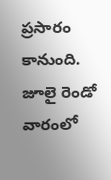ప్రసారం కానుంది. జూలై రెండో వారంలో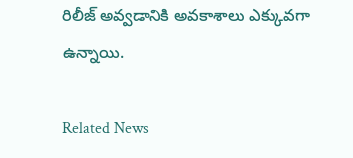రిలీజ్ అవ్వడానికి అవకాశాలు ఎక్కువగా ఉన్నాయి.

Related News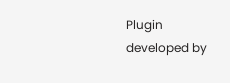Plugin developed by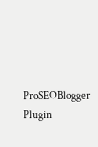ProSEOBlogger
Plugin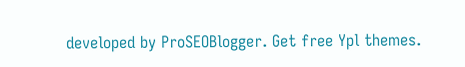developed by ProSEOBlogger. Get free Ypl themes.